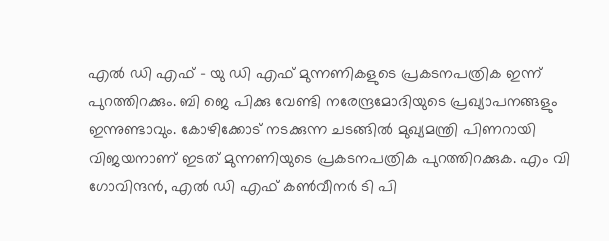എല്‍ ഡി എഫ് – യു ഡി എഫ് മുന്നണികളുടെ പ്രകടനപത്രിക ഇന്ന് പുറത്തിറക്കും. ബി ജെ പിക്കു വേണ്ടി നരേന്ദ്രമോദിയുടെ പ്രഖ്യാപനങ്ങളും ഇന്നുണ്ടാവും. കോഴിക്കോട് നടക്കുന്ന ചടങ്ങില്‍ മുഖ്യമന്ത്രി പിണറായി വിജയനാണ് ഇടത് മുന്നണിയുടെ പ്രകടനപത്രിക പുറത്തിറക്കുക. എം വി ഗോവിന്ദന്‍, എല്‍ ഡി എഫ് കണ്‍വീനര്‍ ടി പി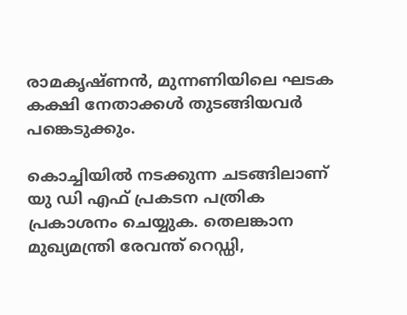രാമകൃഷ്ണന്‍, മുന്നണിയിലെ ഘടക കക്ഷി നേതാക്കള്‍ തുടങ്ങിയവര്‍ പങ്കെടുക്കും.

കൊച്ചിയില്‍ നടക്കുന്ന ചടങ്ങിലാണ് യു ഡി എഫ് പ്രകടന പത്രിക പ്രകാശനം ചെയ്യുക. തെലങ്കാന മുഖ്യമന്ത്രി രേവന്ത് റെഡ്ഡി,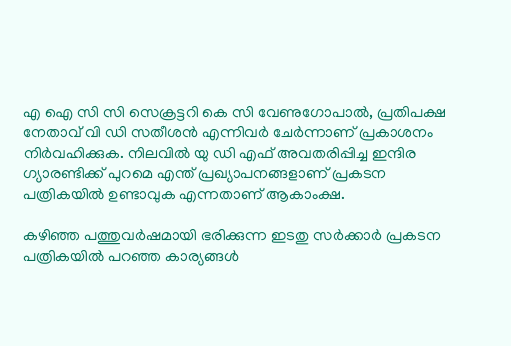എ ഐ സി സി സെക്രട്ടറി കെ സി വേണുഗോപാല്‍, പ്രതിപക്ഷ നേതാവ് വി ഡി സതീശന്‍ എന്നിവര്‍ ചേര്‍ന്നാണ് പ്രകാശനം നിര്‍വഹിക്കുക. നിലവില്‍ യു ഡി എഫ് അവതരിപ്പിച്ച ഇന്ദിര ഗ്യാരണ്ടിക്ക് പുറമെ എന്ത് പ്രഖ്യാപനങ്ങളാണ് പ്രകടന പത്രികയില്‍ ഉണ്ടാവുക എന്നതാണ് ആകാംക്ഷ.

കഴിഞ്ഞ പത്തുവര്‍ഷമായി ഭരിക്കുന്ന ഇടതു സര്‍ക്കാര്‍ പ്രകടന പത്രികയില്‍ പറഞ്ഞ കാര്യങ്ങള്‍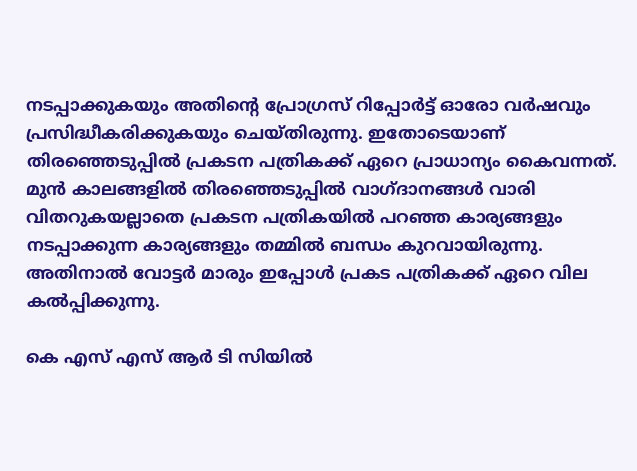നടപ്പാക്കുകയും അതിന്റെ പ്രോഗ്രസ് റിപ്പോര്‍ട്ട് ഓരോ വര്‍ഷവും പ്രസിദ്ധീകരിക്കുകയും ചെയ്തിരുന്നു. ഇതോടെയാണ് തിരഞ്ഞെടുപ്പില്‍ പ്രകടന പത്രികക്ക് ഏറെ പ്രാധാന്യം കൈവന്നത്. മുന്‍ കാലങ്ങളില്‍ തിരഞ്ഞെടുപ്പില്‍ വാഗ്ദാനങ്ങള്‍ വാരി വിതറുകയല്ലാതെ പ്രകടന പത്രികയില്‍ പറഞ്ഞ കാര്യങ്ങളും നടപ്പാക്കുന്ന കാര്യങ്ങളും തമ്മില്‍ ബന്ധം കുറവായിരുന്നു. അതിനാല്‍ വോട്ടര്‍ മാരും ഇപ്പോള്‍ പ്രകട പത്രികക്ക് ഏറെ വില കല്‍പ്പിക്കുന്നു.

കെ എസ് എസ് ആര്‍ ടി സിയില്‍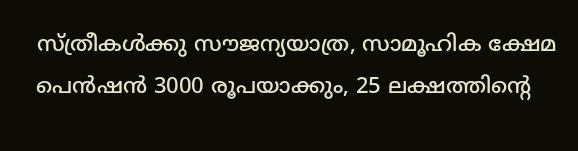സ്ത്രീകള്‍ക്കു സൗജന്യയാത്ര, സാമൂഹിക ക്ഷേമ പെന്‍ഷന്‍ 3000 രൂപയാക്കും, 25 ലക്ഷത്തിന്റെ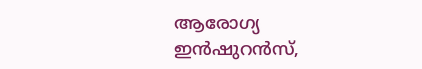ആരോഗ്യ ഇന്‍ഷുറന്‍സ്,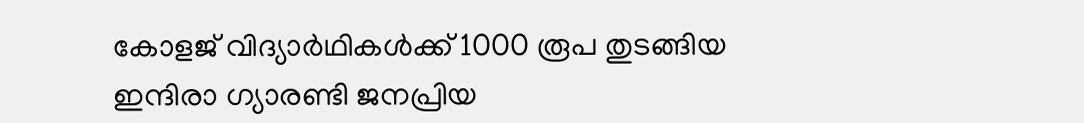കോളജ് വിദ്യാര്‍ഥികള്‍ക്ക് 1000 രൂപ തുടങ്ങിയ ഇന്ദിരാ ഗ്യാരണ്ടി ജനപ്രിയ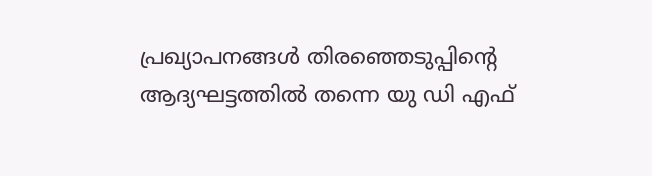പ്രഖ്യാപനങ്ങള്‍ തിരഞ്ഞെടുപ്പിന്റെ ആദ്യഘട്ടത്തില്‍ തന്നെ യു ഡി എഫ്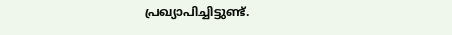പ്രഖ്യാപിച്ചിട്ടുണ്ട്.